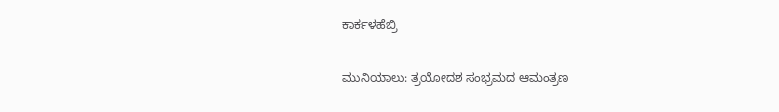ಕಾರ್ಕಳಹೆಬ್ರಿ

ಮುನಿಯಾಲು: ತ್ರಯೋದಶ ಸಂಭ್ರಮದ ಆಮಂತ್ರಣ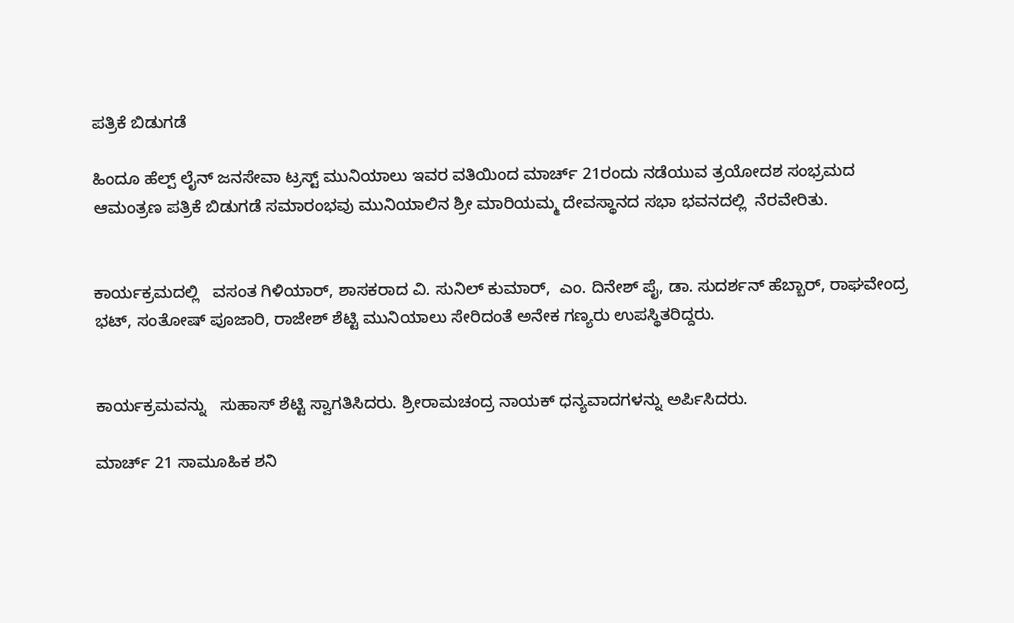ಪತ್ರಿಕೆ ಬಿಡುಗಡೆ

ಹಿಂದೂ ಹೆಲ್ಪ್ ಲೈನ್ ಜನಸೇವಾ ಟ್ರಸ್ಟ್ ಮುನಿಯಾಲು ಇವರ ವತಿಯಿಂದ ಮಾರ್ಚ್ 21ರಂದು ನಡೆಯುವ ತ್ರಯೋದಶ ಸಂಭ್ರಮದ ಆಮಂತ್ರಣ ಪತ್ರಿಕೆ ಬಿಡುಗಡೆ ಸಮಾರಂಭವು ಮುನಿಯಾಲಿನ ಶ್ರೀ ಮಾರಿಯಮ್ಮ ದೇವಸ್ಥಾನದ ಸಭಾ ಭವನದಲ್ಲಿ  ನೆರವೇರಿತು.


ಕಾರ್ಯಕ್ರಮದಲ್ಲಿ   ವಸಂತ ಗಿಳಿಯಾರ್, ಶಾಸಕರಾದ ವಿ. ಸುನಿಲ್ ಕುಮಾರ್,  ಎಂ. ದಿನೇಶ್ ಪೈ, ಡಾ. ಸುದರ್ಶನ್ ಹೆಬ್ಬಾರ್, ರಾಘವೇಂದ್ರ ಭಟ್, ಸಂತೋಷ್ ಪೂಜಾರಿ, ರಾಜೇಶ್ ಶೆಟ್ಟಿ ಮುನಿಯಾಲು ಸೇರಿದಂತೆ ಅನೇಕ ಗಣ್ಯರು ಉಪಸ್ಥಿತರಿದ್ದರು.


ಕಾರ್ಯಕ್ರಮವನ್ನು   ಸುಹಾಸ್ ಶೆಟ್ಟಿ ಸ್ವಾಗತಿಸಿದರು. ಶ್ರೀರಾಮಚಂದ್ರ ನಾಯಕ್ ಧನ್ಯವಾದಗಳನ್ನು ಅರ್ಪಿಸಿದರು.

ಮಾರ್ಚ್ 21 ಸಾಮೂಹಿಕ ಶನಿ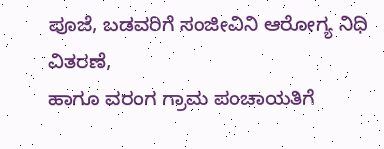ಪೂಜೆ, ಬಡವರಿಗೆ ಸಂಜೀವಿನಿ ಆರೋಗ್ಯ ನಿಧಿ ವಿತರಣೆ,
ಹಾಗೂ ವರಂಗ ಗ್ರಾಮ ಪಂಚಾಯತಿಗೆ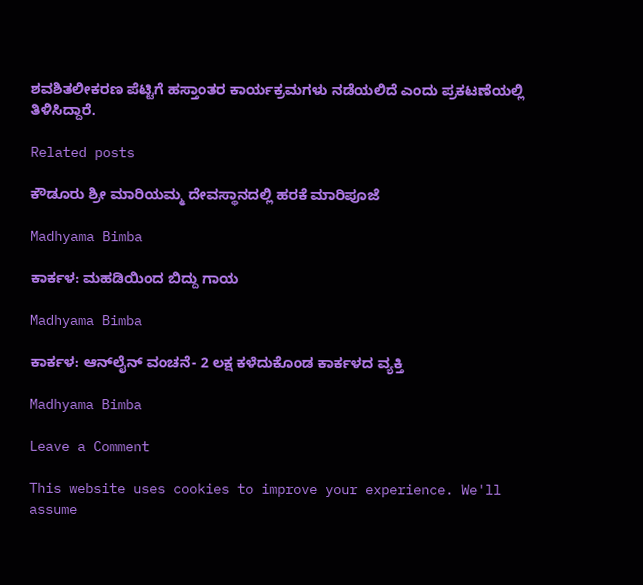ಶವಶಿತಲೀಕರಣ ಪೆಟ್ಟಿಗೆ ಹಸ್ತಾಂತರ ಕಾರ್ಯಕ್ರಮಗಳು ನಡೆಯಲಿದೆ ಎಂದು ಪ್ರಕಟಣೆಯಲ್ಲಿ ತಿಳಿಸಿದ್ದಾರೆ.

Related posts

ಕೌಡೂರು ಶ್ರೀ ಮಾರಿಯಮ್ಮ ದೇವಸ್ಥಾನದಲ್ಲಿ ಹರಕೆ ಮಾರಿಪೂಜೆ

Madhyama Bimba

ಕಾರ್ಕಳ: ಮಹಡಿಯಿಂದ ಬಿದ್ದು ಗಾಯ

Madhyama Bimba

ಕಾರ್ಕಳ: ಆನ್‌ಲೈನ್ ವಂಚನೆ- 2 ಲಕ್ಷ ಕಳೆದುಕೊಂಡ ಕಾರ್ಕಳದ ವ್ಯಕ್ತಿ

Madhyama Bimba

Leave a Comment

This website uses cookies to improve your experience. We'll assume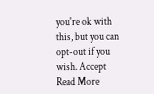you're ok with this, but you can opt-out if you wish. Accept Read More